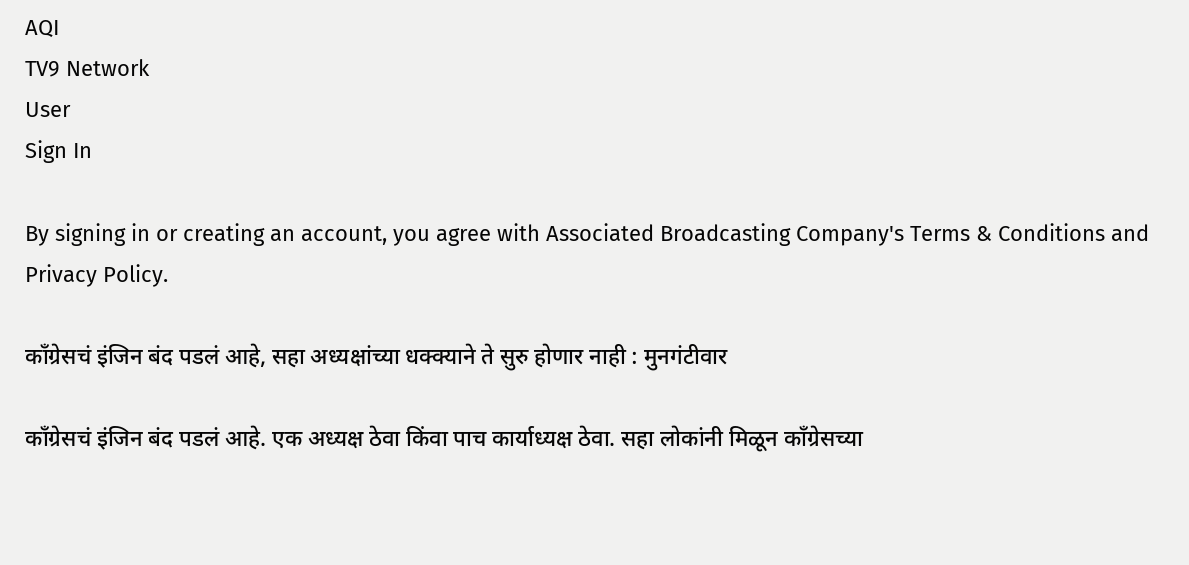AQI
TV9 Network
User
Sign In

By signing in or creating an account, you agree with Associated Broadcasting Company's Terms & Conditions and Privacy Policy.

काँग्रेसचं इंजिन बंद पडलं आहे, सहा अध्यक्षांच्या धक्क्याने ते सुरु होणार नाही : मुनगंटीवार

काँग्रेसचं इंजिन बंद पडलं आहे. एक अध्यक्ष ठेवा किंवा पाच कार्याध्यक्ष ठेवा. सहा लोकांनी मिळून काँग्रेसच्या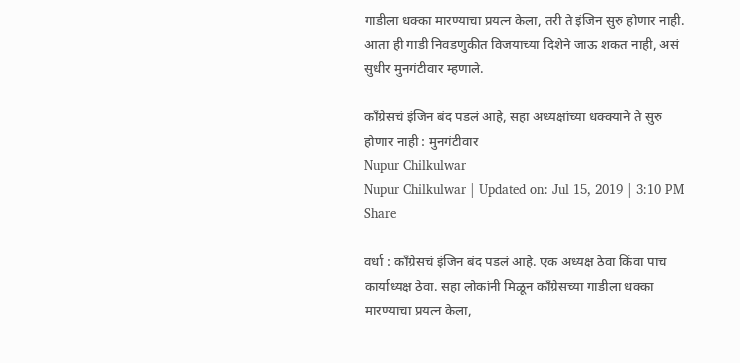गाडीला धक्का मारण्याचा प्रयत्न केला, तरी ते इंजिन सुरु होणार नाही. आता ही गाडी निवडणुकीत विजयाच्या दिशेने जाऊ शकत नाही, असं सुधीर मुनगंटीवार म्हणाले.

काँग्रेसचं इंजिन बंद पडलं आहे, सहा अध्यक्षांच्या धक्क्याने ते सुरु होणार नाही : मुनगंटीवार
Nupur Chilkulwar
Nupur Chilkulwar | Updated on: Jul 15, 2019 | 3:10 PM
Share

वर्धा : काँग्रेसचं इंजिन बंद पडलं आहे. एक अध्यक्ष ठेवा किंवा पाच कार्याध्यक्ष ठेवा. सहा लोकांनी मिळून काँग्रेसच्या गाडीला धक्का मारण्याचा प्रयत्न केला,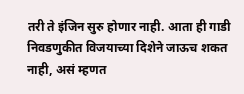तरी ते इंजिन सुरु होणार नाही. आता ही गाडी निवडणुकीत विजयाच्या दिशेने जाऊच शकत नाही, असं म्हणत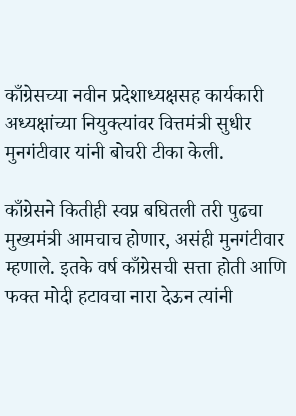काँग्रेसच्या नवीन प्रदेशाध्यक्षसह कार्यकारी अध्यक्षांच्या नियुक्त्यांवर वित्तमंत्री सुधीर मुनगंटीवार यांनी बोचरी टीका केली.

काँग्रेसने कितीही स्वप्न बघितली तरी पुढचा मुख्यमंत्री आमचाच होणार, असंही मुनगंटीवार म्हणाले. इतके वर्ष काँग्रेसची सत्ता होती आणि फक्त मोदी हटावचा नारा देऊन त्यांनी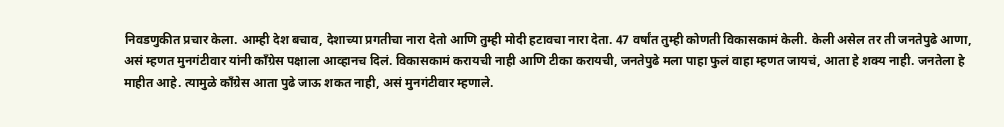निवडणुकीत प्रचार केला. आम्ही देश बचाव, देशाच्या प्रगतीचा नारा देतो आणि तुम्ही मोदी हटावचा नारा देता. 47 वर्षांत तुम्ही कोणती विकासकामं केली. केली असेल तर ती जनतेपुढे आणा, असं म्हणत मुनगंटीवार यांनी काँग्रेस पक्षाला आव्हानच दिलं. विकासकामं करायची नाही आणि टीका करायची, जनतेपुढे मला पाहा फुलं वाहा म्हणत जायचं, आता हे शक्य नाही. जनतेला हे माहीत आहे. त्यामुळे काँग्रेस आता पुढे जाऊ शकत नाही, असं मुनगंटीवार म्हणाले.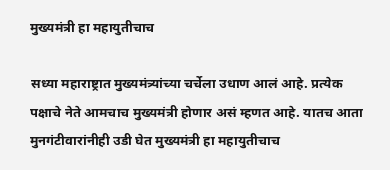मुख्यमंत्री हा महायुतीचाच

सध्या महाराष्ट्रात मुख्यमंत्र्यांच्या चर्चेला उधाण आलं आहे. प्रत्येक पक्षाचे नेते आमचाच मुख्यमंत्री होणार असं म्हणत आहे. यातच आता मुनगंटीवारांनीही उडी घेत मुख्यमंत्री हा महायुतीचाच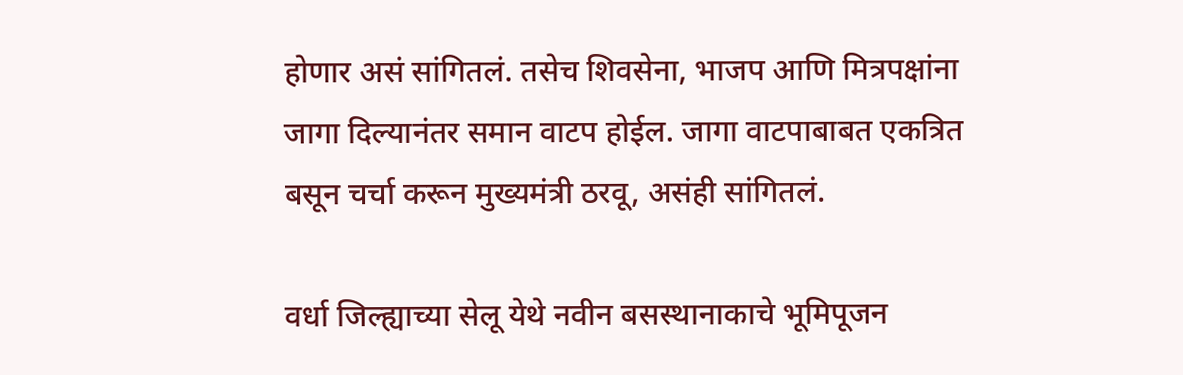होणार असं सांगितलं. तसेच शिवसेना, भाजप आणि मित्रपक्षांना जागा दिल्यानंतर समान वाटप होईल. जागा वाटपाबाबत एकत्रित बसून चर्चा करून मुख्यमंत्री ठरवू, असंही सांगितलं.

वर्धा जिल्ह्याच्या सेलू येथे नवीन बसस्थानाकाचे भूमिपूजन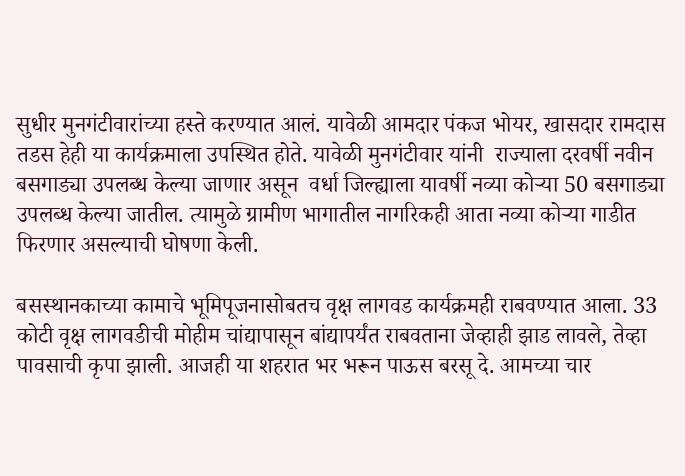सुधीर मुनगंटीवारांच्या हस्ते करण्यात आलं. यावेळी आमदार पंकज भोयर, खासदार रामदास तडस हेही या कार्यक्रमाला उपस्थित होते. यावेळी मुनगंटीवार यांनी  राज्याला दरवर्षी नवीन बसगाड्या उपलब्ध केल्या जाणार असून  वर्धा जिल्ह्याला यावर्षी नव्या कोऱ्या 50 बसगाड्या उपलब्ध केल्या जातील. त्यामुळे ग्रामीण भागातील नागरिकही आता नव्या कोऱ्या गाडीत फिरणार असल्याची घोषणा केली.

बसस्थानकाच्या कामाचे भूमिपूजनासोबतच वृक्ष लागवड कार्यक्रमही राबवण्यात आला. 33 कोटी वृक्ष लागवडीची मोहीम चांद्यापासून बांद्यापर्यंत राबवताना जेव्हाही झाड लावले, तेव्हा पावसाची कृपा झाली. आजही या शहरात भर भरून पाऊस बरसू दे. आमच्या चार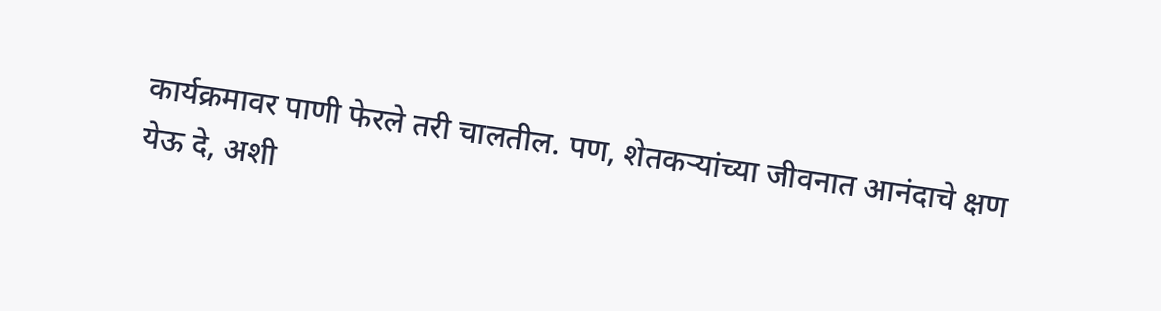कार्यक्रमावर पाणी फेरले तरी चालतील. पण, शेतकऱ्यांच्या जीवनात आनंदाचे क्षण येऊ दे, अशी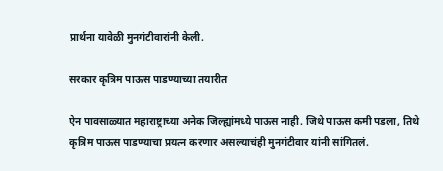प्रार्थना यावेळी मुनगंटीवारांनी केली.

सरकार कृत्रिम पाऊस पाडण्याच्या तयारीत

ऐन पावसाळ्यात महाराष्ट्राच्या अनेक जिल्ह्यांमध्ये पाऊस नाही. जिथे पाऊस कमी पडला, तिथे कृत्रिम पाऊस पाडण्याचा प्रयत्न करणार असल्याचंही मुनगंटीवार यांनी सांगितलं.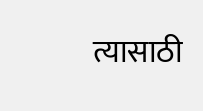त्यासाठी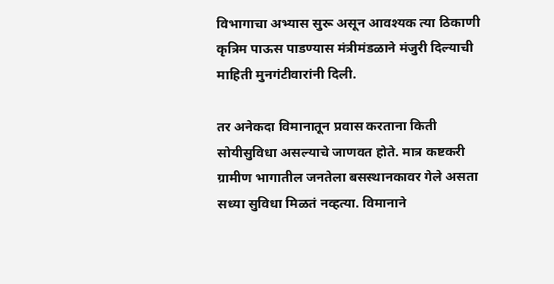विभागाचा अभ्यास सुरू असून आवश्यक त्या ठिकाणी कृत्रिम पाऊस पाडण्यास मंत्रीमंडळाने मंजुरी दिल्याची माहिती मुनगंटीवारांनी दिली.

तर अनेकदा विमानातून प्रवास करताना किती सोयीसुविधा असल्याचे जाणवत होते. मात्र कष्टकरी ग्रामीण भागातील जनतेला बसस्थानकावर गेले असता सध्या सुविधा मिळतं नव्हत्या. विमानाने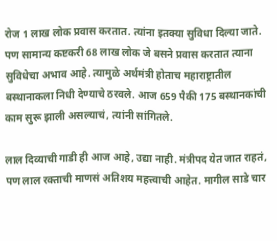रोज 1 लाख लोक प्रवास करतात. त्यांना इतक्या सुविधा दिल्या जाते. पण सामान्य कष्टकरी 68 लाख लोक जे बसने प्रवास करतात त्याना सुविधेचा अभाव आहे. त्यामुळे अर्थमंत्री होताच महाराष्ट्रातील बस्थानाकला निधी देण्याचे ठरवले. आज 659 पैकी 175 बस्थानकांची काम सुरू झाली असल्याचं, त्यांनी सांगितले.

लाल दिव्याची गाडी ही आज आहे, उद्या नाही. मंत्रीपद येत जात राहतं, पण लाल रक्ताची माणसं अतिशय महत्त्वाची आहेत. मागील साडे चार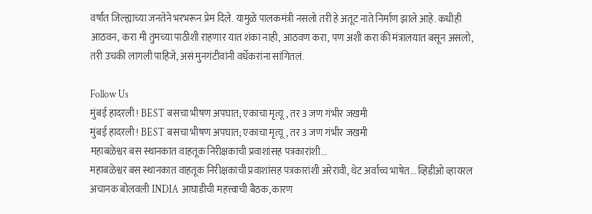वर्षांत जिल्ह्याच्या जनतेने भरभरून प्रेम दिले. यामुळे पालकमंत्री नसलो तरी हे अतूट नाते निर्माण झाले आहे. कधीही आठवन, करा मी तुमच्या पाठीशी राहणार यात शंका नाही, आठवण करा, पण अशी करा की मंत्रालयात बसून असलो, तरी उचकी लागली पाहिजे, असं मुनगंटीवांनी वर्धेकरांना सांगितलं.

Follow Us
मुंबई हादरली! BEST बसचा भीषण अपघात; एकाचा मृत्यू, तर 3 जण गंभीर जखमी
मुंबई हादरली! BEST बसचा भीषण अपघात; एकाचा मृत्यू, तर 3 जण गंभीर जखमी
महाबळेश्वर बस स्थानकात वाहतूक निरीक्षकाची प्रवाशांसह पत्रकारांशी...
महाबळेश्वर बस स्थानकात वाहतूक निरीक्षकाची प्रवाशांसह पत्रकारांशी अरेरावी, थेट अर्वाच्च भाषेत... व्हिडीओ व्हायरल
अचानक बोलवली INDIA आघाडीची महत्त्वाची बैठक, कारण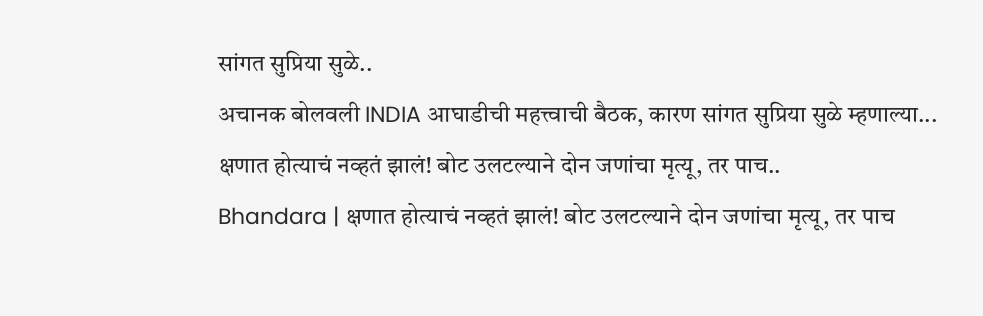सांगत सुप्रिया सुळे..
अचानक बोलवली INDIA आघाडीची महत्त्वाची बैठक, कारण सांगत सुप्रिया सुळे म्हणाल्या...
क्षणात होत्याचं नव्हतं झालं! बोट उलटल्याने दोन जणांचा मृत्यू, तर पाच..
Bhandara | क्षणात होत्याचं नव्हतं झालं! बोट उलटल्याने दोन जणांचा मृत्यू, तर पाच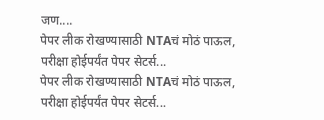जण....
पेपर लीक रोखण्यासाठी NTAचं मोठं पाऊल, परीक्षा होईपर्यंत पेपर सेटर्स...
पेपर लीक रोखण्यासाठी NTAचं मोठं पाऊल, परीक्षा होईपर्यंत पेपर सेटर्स...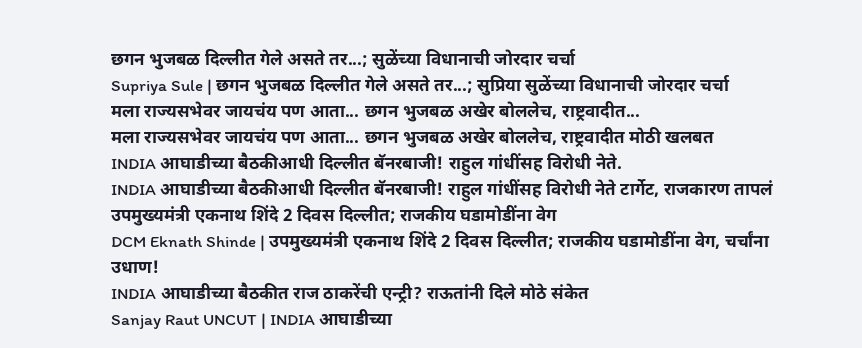छगन भुजबळ दिल्लीत गेले असते तर...; सुळेंच्या विधानाची जोरदार चर्चा
Supriya Sule | छगन भुजबळ दिल्लीत गेले असते तर...; सुप्रिया सुळेंच्या विधानाची जोरदार चर्चा
मला राज्यसभेवर जायचंय पण आता... छगन भुजबळ अखेर बोललेच, राष्ट्रवादीत...
मला राज्यसभेवर जायचंय पण आता... छगन भुजबळ अखेर बोललेच, राष्ट्रवादीत मोठी खलबत
INDIA आघाडीच्या बैठकीआधी दिल्लीत बॅनरबाजी! राहुल गांधींसह विरोधी नेते.
INDIA आघाडीच्या बैठकीआधी दिल्लीत बॅनरबाजी! राहुल गांधींसह विरोधी नेते टार्गेट, राजकारण तापलं
उपमुख्यमंत्री एकनाथ शिंदे 2 दिवस दिल्लीत; राजकीय घडामोडींना वेग
DCM Eknath Shinde | उपमुख्यमंत्री एकनाथ शिंदे 2 दिवस दिल्लीत; राजकीय घडामोडींना वेग, चर्चांना उधाण!
INDIA आघाडीच्या बैठकीत राज ठाकरेंची एन्ट्री? राऊतांनी दिले मोठे संकेत
Sanjay Raut UNCUT | INDIA आघाडीच्या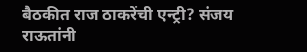बैठकीत राज ठाकरेंची एन्ट्री? संजय राऊतांनी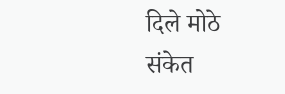दिले मोठे संकेत